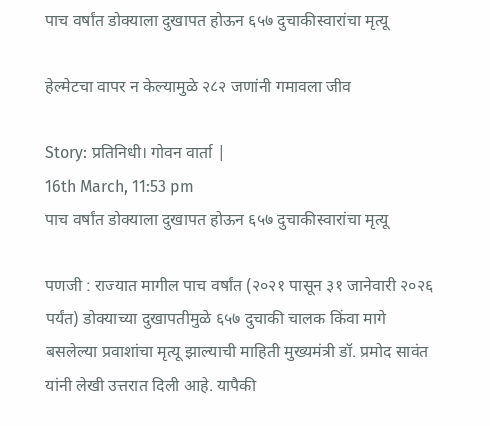पाच वर्षांत डोक्याला दुखापत होऊन ६५७ दुचाकीस्वारांचा मृत्यू

हेल्मेटचा वापर न केल्यामुळे २८२ जणांनी गमावला जीव

Story: प्रतिनिधी। गोवन वार्ता |
16th March, 11:53 pm
पाच वर्षांत डोक्याला दुखापत होऊन ६५७ दुचाकीस्वारांचा मृत्यू

पणजी : राज्यात मागील पाच वर्षांत (२०२१ पासून ३१ जानेवारी २०२६ पर्यंत) डोक्याच्या दुखापतीमुळे ६५७ दुचाकी चालक किंवा मागे बसलेल्या प्रवाशांचा मृत्यू झाल्याची माहिती मुख्यमंत्री डॉ. प्रमोद सावंत यांनी लेखी उत्तरात दिली आहे. यापैकी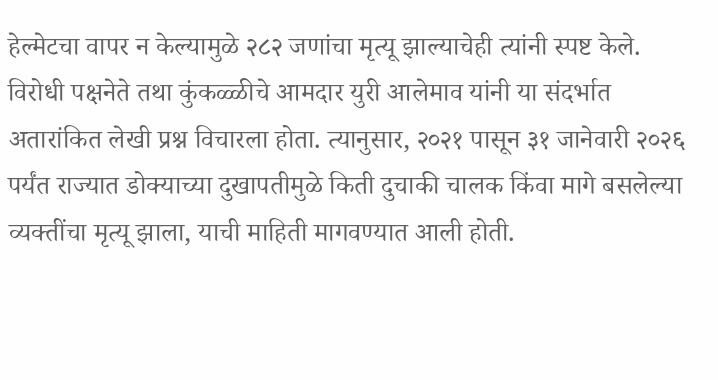हेल्मेटचा वापर न केल्यामुळे २८२ जणांचा मृत्यू झाल्याचेही त्यांनी स्पष्ट केले.
विरोधी पक्षनेते तथा कुंकळ्ळीचे आमदार युरी आलेमाव यांनी या संदर्भात अतारांकित लेखी प्रश्न विचारला होता. त्यानुसार, २०२१ पासून ३१ जानेवारी २०२६ पर्यंत राज्यात डोक्याच्या दुखापतीमुळे किती दुचाकी चालक किंवा मागे बसलेल्या व्यक्तींचा मृत्यू झाला, याची माहिती मागवण्यात आली होती.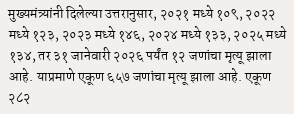मुख्यमंत्र्यांनी दिलेल्या उत्तरानुसार, २०२१ मध्ये १०९, २०२२ मध्ये १२३, २०२३ मध्ये १४६, २०२४ मध्ये १३३, २०२५ मध्ये १३४, तर ३१ जानेवारी २०२६ पर्यंत १२ जणांचा मृत्यू झाला आहे. याप्रमाणे एकूण ६५७ जणांचा मृत्यू झाला आहे. एकूण २८२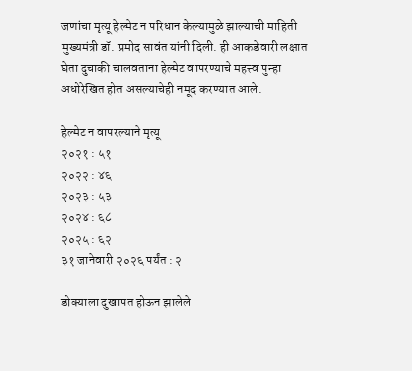जणांचा मृत्यू हेल्मेट न परिधान केल्यामुळे झाल्याची माहिती मुख्यमंत्री डॉ. प्रमोद सावंत यांनी दिली. ही आकडेवारी लक्षात घेता दुचाकी चालवताना हेल्मेट वापरण्याचे महत्त्व पुन्हा अधोरेखित होत असल्याचेही नमूद करण्यात आले.

हेल्मेट न वापरल्याने मृत्यू
२०२१ : ५१
२०२२ : ४६
२०२३ : ५३
२०२४ : ६८
२०२५ : ६२
३१ जानेवारी २०२६ पर्यंत : २

डोक्याला दुखापत होऊन झालेले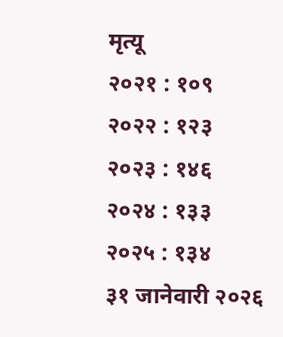मृत्यू
२०२१ : १०९
२०२२ : १२३
२०२३ : १४६
२०२४ : १३३
२०२५ : १३४
३१ जानेवारी २०२६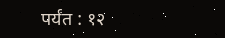पर्यंत : १२